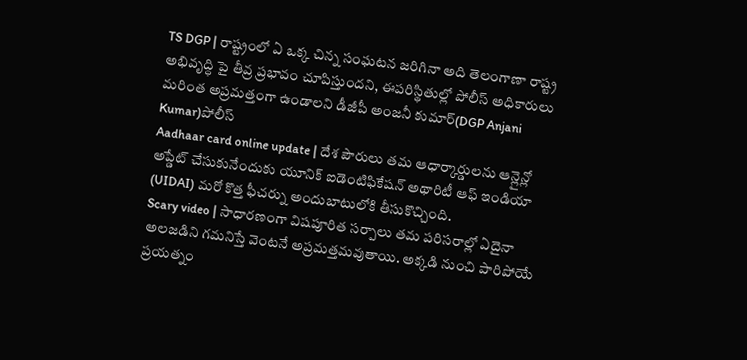TS DGP | రాష్ట్రంలో ఏ ఒక్క చిన్న సంఘటన జరిగినా అది తెలంగాణా రాష్ట్ర అభివృద్ధి పై తీవ్ర ప్రభావం చూపిస్తుందని, ఈపరిస్థితుల్లో పోలీస్ అధికారులు మరింత అప్రమత్తంగా ఉండాలని డీజీపీ అంజనీ కుమార్(DGP Anjani Kumar)పోలీస్
Aadhaar card online update | దేశ పౌరులు తమ ఆధార్కార్డులను ఆన్లైన్లో అప్డేట్ చేసుకునేందుకు యూనిక్ ఐడెంటిఫికేషన్ అథారిటీ ఆఫ్ ఇండియా (UIDAI) మరో కొత్త ఫీచర్ను అందుబాటులోకి తీసుకొచ్చింది.
Scary video | సాధారణంగా విషపూరిత సర్పాలు తమ పరిసరాల్లో ఏదైనా అలజడిని గమనిస్తే వెంటనే అప్రమత్తమవుతాయి. అక్కడి నుంచి పారిపోయే ప్రయత్నం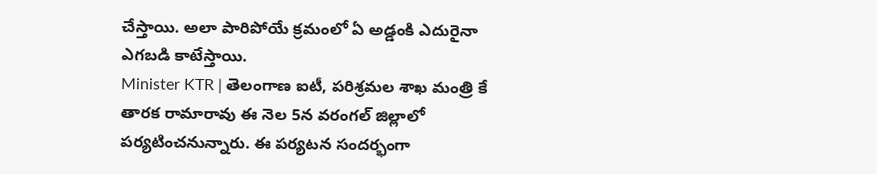చేస్తాయి. అలా పారిపోయే క్రమంలో ఏ అడ్డంకి ఎదురైనా ఎగబడి కాటేస్తాయి.
Minister KTR | తెలంగాణ ఐటీ, పరిశ్రమల శాఖ మంత్రి కే తారక రామారావు ఈ నెల 5న వరంగల్ జిల్లాలో పర్యటించనున్నారు. ఈ పర్యటన సందర్భంగా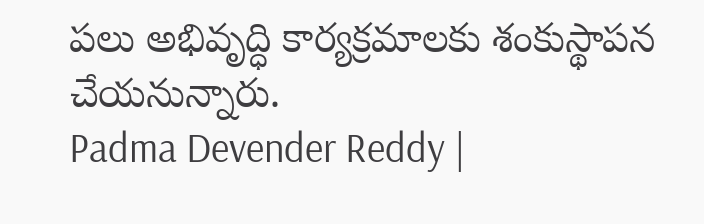పలు అభివృద్ధి కార్యక్రమాలకు శంకుస్థాపన చేయనున్నారు.
Padma Devender Reddy |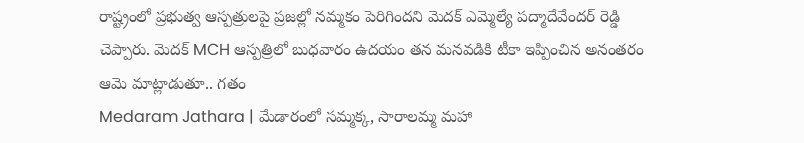రాష్ట్రంలో ప్రభుత్వ ఆస్పత్రులపై ప్రజల్లో నమ్మకం పెరిగిందని మెదక్ ఎమ్మెల్యే పద్మాదేవేందర్ రెడ్డి చెప్పారు. మెదక్ MCH ఆస్పత్రిలో బుధవారం ఉదయం తన మనవడికి టీకా ఇప్పించిన అనంతరం ఆమె మాట్లాడుతూ.. గతం
Medaram Jathara | మేడారంలో సమ్మక్క, సారాలమ్మ మహా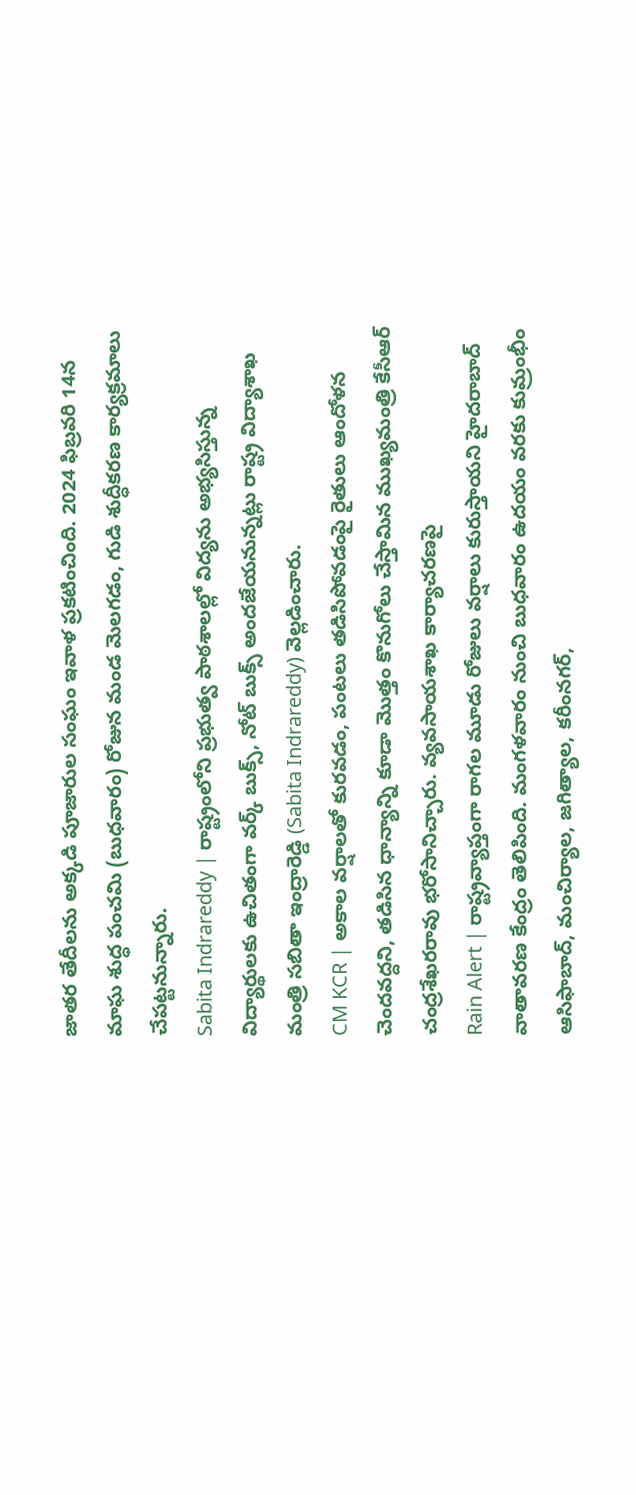జాతర తేదీలను అక్కడి పూజారుల సంఘం ఇవాళ ప్రకటించింది. 2024 ఫిబ్రవరి 14న మాఘ శుద్ధ పంచమి (బుధవారం) రోజున మండ మెలగడం, గుడి శుద్ధీకరణ కార్యక్రమాలు చేపట్టనున్నారు.
Sabita Indrareddy | రాష్ట్రంలోని ప్రభుత్వ పాఠశాలల్లో విద్యను అభ్యసిస్తున్న విద్యార్థులకు ఉచితంగా వర్క్ బుక్స్, నోట్ బుక్స్ అందజేయనున్నట్లు రాష్ట్ర విద్యాశాఖ మంత్రి సబితా ఇంద్రారెడ్డి (Sabita Indrareddy) వెల్లడించారు.
CM KCR | అకాల వర్షాలతో కురవడం, పంటలు తడిసిపోవడంపై రైతులు ఆందోళన చెందవద్దని, తడిసిన ధాన్యాన్ని కూడా మొత్తం కొనుగోలు చేస్తామిన ముఖ్యమంత్రి కేసీఆర్ చంద్రశేఖరరావు భరోసానిచ్చారు. వ్యవసాయశాఖ కార్యాచరణపై
Rain Alert | రాష్ట్రవ్యాప్తంగా రాగల మూడు రోజులు వర్షాలు కురుస్తాయని హైదరాబాద్ వాతావరణ కేంద్రం తెలిపింది. మంగళవారం నుంచి బుధవారం ఉదయం వరకు కుమ్రంభీం ఆసిఫాబాద్, మంచిర్యాల, జగిత్యాల, కరీంనగర్,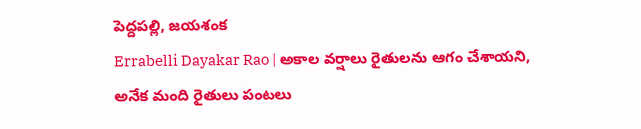పెద్దపల్లి, జయశంక
Errabelli Dayakar Rao | అకాల వర్షాలు రైతులను ఆగం చేశాయని, అనేక మంది రైతులు పంటలు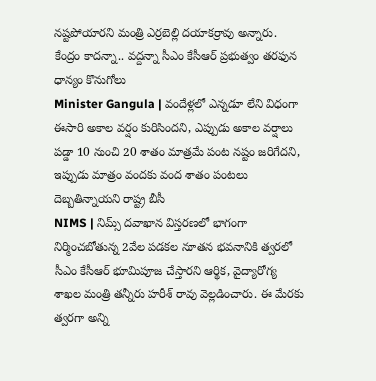నష్టపోయారని మంత్రి ఎర్రబెల్లి దయాకర్రావు అన్నారు. కేంద్రం కాదన్నా.. వద్దన్నా సీఎం కేసీఆర్ ప్రభుత్వం తరఫున ధాన్యం కొనుగోలు
Minister Gangula | వందేళ్లలో ఎన్నడూ లేని విధంగా ఈసారి అకాల వర్షం కురిసిందని, ఎప్పుడు అకాల వర్షాలు పడ్డా 10 నుంచి 20 శాతం మాత్రమే పంట నష్టం జరిగేదని, ఇప్పుడు మాత్రం వందకు వంద శాతం పంటలు దెబ్బతిన్నాయని రాష్ట్ర బీసీ
NIMS | నిమ్స్ దవాఖాన విస్తరణలో భాగంగా నిర్మించబోతున్న 2వేల పడకల నూతన భవనానికి త్వరలో సీఎం కేసీఆర్ భూమిపూజ చేస్తారని ఆర్థిక, వైద్యారోగ్య శాఖల మంత్రి తన్నీరు హరీశ్ రావు వెల్లడించారు. ఈ మేరకు త్వరగా అన్ని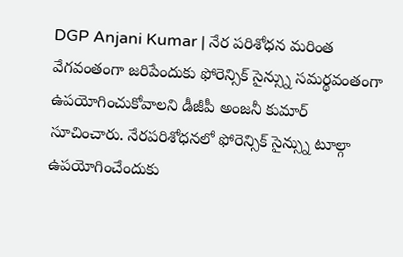DGP Anjani Kumar | నేర పరిశోధన మరింత వేగవంతంగా జరిపేందుకు ఫోరెన్సిక్ సైన్స్ను సమర్థవంతంగా ఉపయోగించుకోవాలని డీజీపీ అంజనీ కుమార్ సూచించారు. నేరపరిశోధనలో ఫోరెన్సిక్ సైన్స్ను టూల్గా ఉపయోగించేందుకు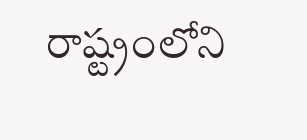రాష్ట్రంలోని